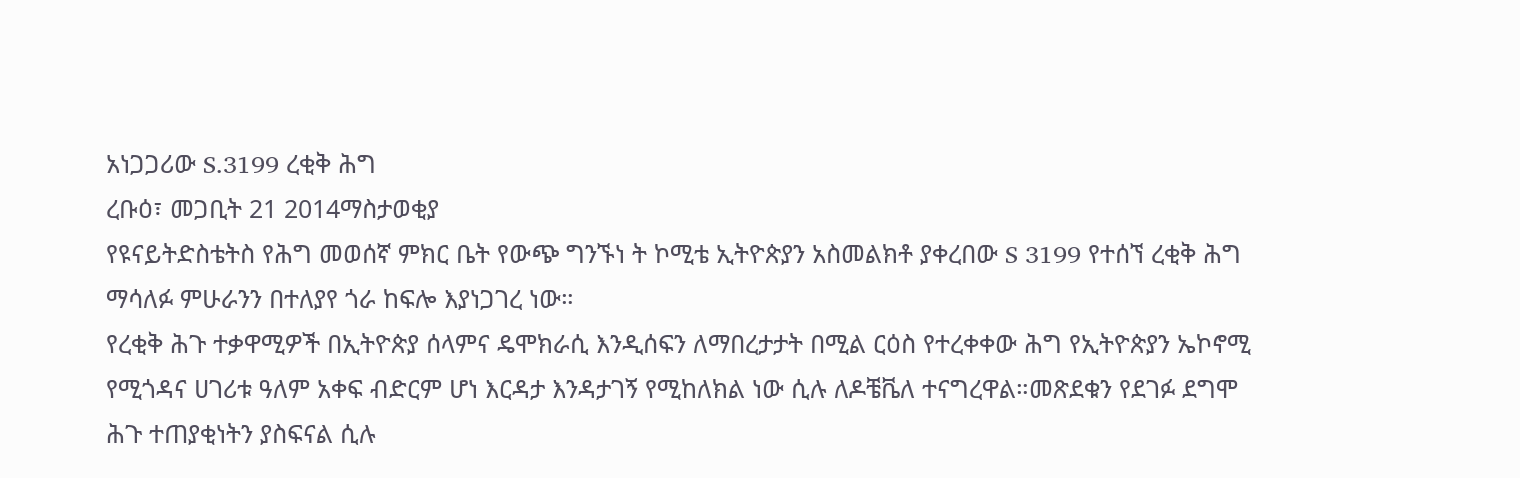አነጋጋሪው S.3199 ረቂቅ ሕግ
ረቡዕ፣ መጋቢት 21 2014ማስታወቂያ
የዩናይትድስቴትስ የሕግ መወሰኛ ምክር ቤት የውጭ ግንኙነ ት ኮሚቴ ኢትዮጵያን አስመልክቶ ያቀረበው S 3199 የተሰኘ ረቂቅ ሕግ ማሳለፉ ምሁራንን በተለያየ ጎራ ከፍሎ እያነጋገረ ነው።
የረቂቅ ሕጉ ተቃዋሚዎች በኢትዮጵያ ሰላምና ዴሞክራሲ እንዲሰፍን ለማበረታታት በሚል ርዕስ የተረቀቀው ሕግ የኢትዮጵያን ኤኮኖሚ የሚጎዳና ሀገሪቱ ዓለም አቀፍ ብድርም ሆነ እርዳታ እንዳታገኝ የሚከለክል ነው ሲሉ ለዶቼቬለ ተናግረዋል።መጽደቁን የደገፉ ደግሞ ሕጉ ተጠያቂነትን ያስፍናል ሲሉ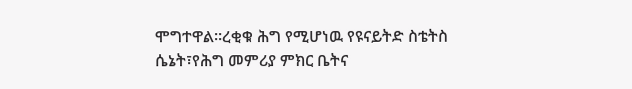ሞግተዋል።ረቂቁ ሕግ የሚሆነዉ የዩናይትድ ስቴትስ ሴኔት፣የሕግ መምሪያ ምክር ቤትና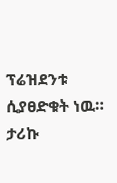ፕሬዝደንቱ ሲያፀድቁት ነዉ።
ታሪኩ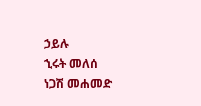ኃይሉ
ኂሩት መለሰ
ነጋሽ መሐመድ